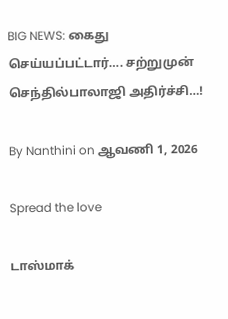BIG NEWS: கைது செய்யப்பட்டார்…. சற்றுமுன் செந்தில்பாலாஜி அதிர்ச்சி…!

By Nanthini on ஆவணி 1, 2026

Spread the love

டாஸ்மாக்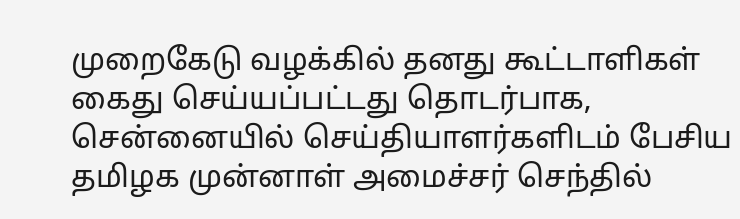முறைகேடு வழக்கில் தனது கூட்டாளிகள் கைது செய்யப்பட்டது தொடர்பாக, சென்னையில் செய்தியாளர்களிடம் பேசிய தமிழக முன்னாள் அமைச்சர் செந்தில்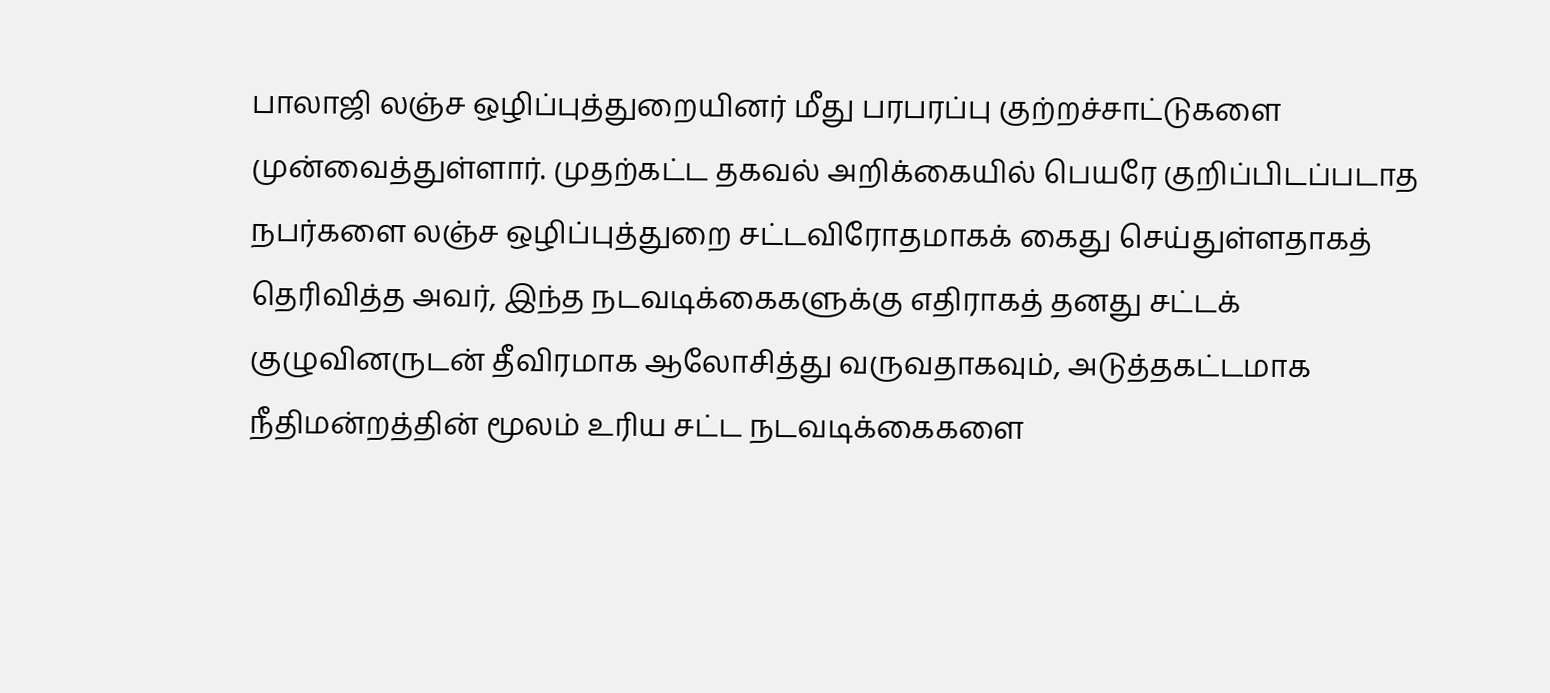பாலாஜி லஞ்ச ஒழிப்புத்துறையினர் மீது பரபரப்பு குற்றச்சாட்டுகளை முன்வைத்துள்ளார். முதற்கட்ட தகவல் அறிக்கையில் பெயரே குறிப்பிடப்படாத நபர்களை லஞ்ச ஒழிப்புத்துறை சட்டவிரோதமாகக் கைது செய்துள்ளதாகத் தெரிவித்த அவர், இந்த நடவடிக்கைகளுக்கு எதிராகத் தனது சட்டக் குழுவினருடன் தீவிரமாக ஆலோசித்து வருவதாகவும், அடுத்தகட்டமாக நீதிமன்றத்தின் மூலம் உரிய சட்ட நடவடிக்கைகளை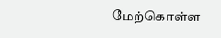மேற்கொள்ள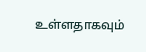உள்ளதாகவும்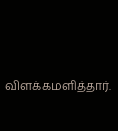விளக்கமளித்தார்.